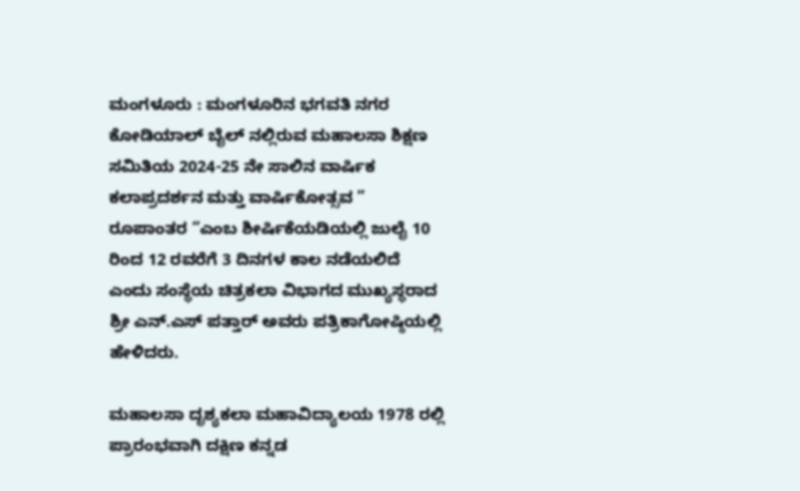ಮಂಗಳೂರು : ಮಂಗಳೂರಿನ ಭಗವತಿ ನಗರ ಕೋಡಿಯಾಲ್ ಬೈಲ್ ನಲ್ಲಿರುವ ಮಹಾಲಸಾ ಶಿಕ್ಷಣ ಸಮಿತಿಯ 2024-25 ನೇ ಸಾಲಿನ ವಾರ್ಷಿಕ ಕಲಾಪ್ರದರ್ಶನ ಮತ್ತು ವಾರ್ಷಿಕೋತ್ಸವ ” ರೂಪಾಂತರ “ಎಂಬ ಶೀರ್ಷಿಕೆಯಡಿಯಲ್ಲಿ ಜುಲೈ 10 ರಿಂದ 12 ರವರೆಗೆ 3 ದಿನಗಳ ಕಾಲ ನಡೆಯಲಿದೆ ಎಂದು ಸಂಸ್ಥೆಯ ಚಿತ್ರಕಲಾ ವಿಭಾಗದ ಮುಖ್ಯಸ್ಥರಾದ ಶ್ರೀ ಎನ್.ಎಸ್ ಪತ್ತಾರ್ ಅವರು ಪತ್ರಿಕಾಗೋಷ್ಠಿಯಲ್ಲಿ ಹೇಳಿದರು.

ಮಹಾಲಸಾ ದೃಶ್ಯಕಲಾ ಮಹಾವಿದ್ಯಾಲಯ 1978 ರಲ್ಲಿ ಪ್ರಾರಂಭವಾಗಿ ದಕ್ಷಿಣ ಕನ್ನಡ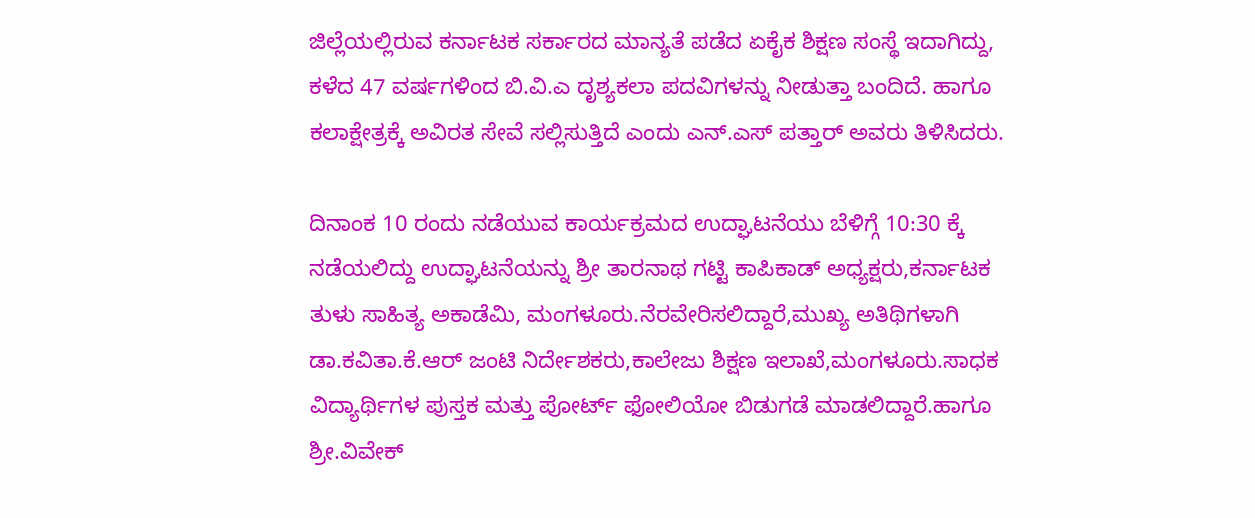ಜಿಲ್ಲೆಯಲ್ಲಿರುವ ಕರ್ನಾಟಕ ಸರ್ಕಾರದ ಮಾನ್ಯತೆ ಪಡೆದ ಏಕೈಕ ಶಿಕ್ಷಣ ಸಂಸ್ಥೆ ಇದಾಗಿದ್ದು, ಕಳೆದ 47 ವರ್ಷಗಳಿಂದ ಬಿ.ವಿ.ಎ ದೃಶ್ಯಕಲಾ ಪದವಿಗಳನ್ನು ನೀಡುತ್ತಾ ಬಂದಿದೆ. ಹಾಗೂ ಕಲಾಕ್ಷೇತ್ರಕ್ಕೆ ಅವಿರತ ಸೇವೆ ಸಲ್ಲಿಸುತ್ತಿದೆ ಎಂದು ಎನ್.ಎಸ್ ಪತ್ತಾರ್ ಅವರು ತಿಳಿಸಿದರು.

ದಿನಾಂಕ 10 ರಂದು ನಡೆಯುವ ಕಾರ್ಯಕ್ರಮದ ಉದ್ಘಾಟನೆಯು ಬೆಳಿಗ್ಗೆ 10:30 ಕ್ಕೆ ನಡೆಯಲಿದ್ದು ಉದ್ಘಾಟನೆಯನ್ನು ಶ್ರೀ ತಾರನಾಥ ಗಟ್ಟಿ ಕಾಪಿಕಾಡ್ ಅಧ್ಯಕ್ಷರು,ಕರ್ನಾಟಕ ತುಳು ಸಾಹಿತ್ಯ ಅಕಾಡೆಮಿ, ಮಂಗಳೂರು.ನೆರವೇರಿಸಲಿದ್ದಾರೆ,ಮುಖ್ಯ ಅತಿಥಿಗಳಾಗಿ
ಡಾ.ಕವಿತಾ.ಕೆ.ಆರ್ ಜಂಟಿ ನಿರ್ದೇಶಕರು,ಕಾಲೇಜು ಶಿಕ್ಷಣ ಇಲಾಖೆ,ಮಂಗಳೂರು.ಸಾಧಕ ವಿದ್ಯಾರ್ಥಿಗಳ ಪುಸ್ತಕ ಮತ್ತು ಪೋರ್ಟ್ ಫೋಲಿಯೋ ಬಿಡುಗಡೆ ಮಾಡಲಿದ್ದಾರೆ.ಹಾಗೂ ಶ್ರೀ.ವಿವೇಕ್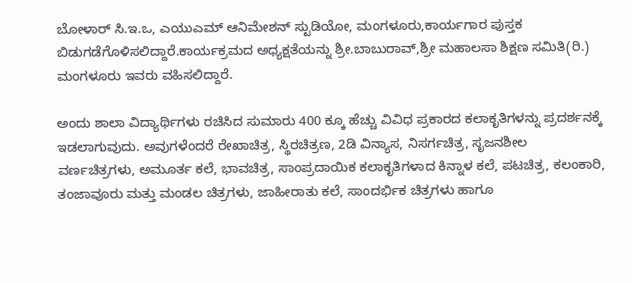ಬೋಳಾರ್ ಸಿ.ಇ.ಒ, ಎಯುಎಮ್ ಆನಿಮೇಶನ್ ಸ್ಟುಡಿಯೋ, ಮಂಗಳೂರು,ಕಾರ್ಯಗಾರ ಪುಸ್ತಕ ಬಿಡುಗಡೆಗೊಳಿಸಲಿದ್ದಾರೆ.ಕಾರ್ಯಕ್ರಮದ ಅಧ್ಯಕ್ಷತೆಯನ್ನು ಶ್ರೀ.ಬಾಬುರಾವ್,ಶ್ರೀ ಮಹಾಲಸಾ ಶಿಕ್ಷಣ ಸಮಿತಿ(ರಿ.) ಮಂಗಳೂರು ಇವರು ವಹಿಸಲಿದ್ದಾರೆ.

ಅಂದು ಶಾಲಾ ವಿದ್ಯಾರ್ಥಿಗಳು ರಚಿಸಿದ ಸುಮಾರು 400 ಕ್ಕೂ ಹೆಚ್ಚು ವಿವಿಧ ಪ್ರಕಾರದ ಕಲಾಕೃತಿಗಳನ್ನು ಪ್ರದರ್ಶನಕ್ಕೆ ಇಡಲಾಗುವುದು. ಅವುಗಳೆಂದರೆ ರೇಖಾಚಿತ್ರ, ಸ್ಥಿರಚಿತ್ರಣ, 2ಡಿ ವಿನ್ಯಾಸ, ನಿಸರ್ಗಚಿತ್ರ, ಸೃಜನಶೀಲ ವರ್ಣಚಿತ್ರಗಳು, ಅಮೂರ್ತ ಕಲೆ, ಭಾವಚಿತ್ರ, ಸಾಂಪ್ರದಾಯಿಕ ಕಲಾಕೃತಿಗಳಾದ ಕಿನ್ನಾಳ ಕಲೆ, ಪಟಚಿತ್ರ, ಕಲಂಕಾರಿ, ತಂಜಾವೂರು ಮತ್ತು ಮಂಡಲ ಚಿತ್ರಗಳು, ಜಾಹೀರಾತು ಕಲೆ, ಸಾಂದರ್ಭಿಕ ಚಿತ್ರಗಳು ಹಾಗೂ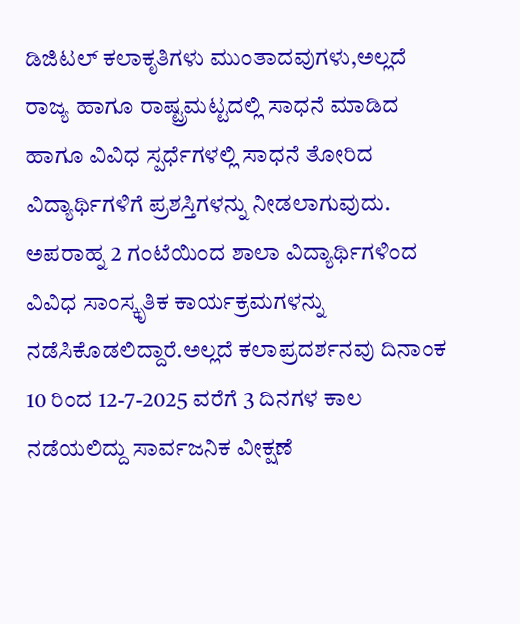ಡಿಜಿಟಲ್ ಕಲಾಕೃತಿಗಳು ಮುಂತಾದವುಗಳು,ಅಲ್ಲದೆ
ರಾಜ್ಯ ಹಾಗೂ ರಾಷ್ಟ್ರಮಟ್ಟದಲ್ಲಿ ಸಾಧನೆ ಮಾಡಿದ ಹಾಗೂ ವಿವಿಧ ಸ್ಪರ್ಧೆಗಳಲ್ಲಿ ಸಾಧನೆ ತೋರಿದ ವಿದ್ಯಾರ್ಥಿಗಳಿಗೆ ಪ್ರಶಸ್ತಿಗಳನ್ನು ನೀಡಲಾಗುವುದು. ಅಪರಾಹ್ನ 2 ಗಂಟೆಯಿಂದ ಶಾಲಾ ವಿದ್ಯಾರ್ಥಿಗಳಿಂದ ವಿವಿಧ ಸಾಂಸ್ಕೃತಿಕ ಕಾರ್ಯಕ್ರಮಗಳನ್ನು ನಡೆಸಿಕೊಡಲಿದ್ದಾರೆ.ಅಲ್ಲದೆ ಕಲಾಪ್ರದರ್ಶನವು ದಿನಾಂಕ 10 ರಿಂದ 12-7-2025 ವರೆಗೆ 3 ದಿನಗಳ ಕಾಲ ನಡೆಯಲಿದ್ದು ಸಾರ್ವಜನಿಕ ವೀಕ್ಷಣೆ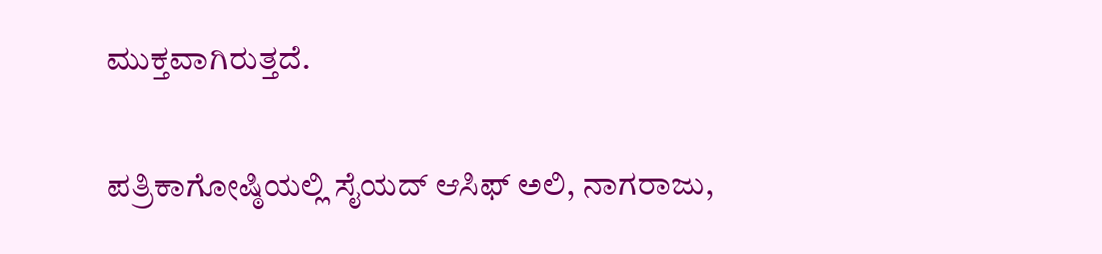ಮುಕ್ತವಾಗಿರುತ್ತದೆ.

ಪತ್ರಿಕಾಗೋಷ್ಠಿಯಲ್ಲಿ ಸೈಯದ್ ಆಸಿಫ್ ಅಲಿ, ನಾಗರಾಜು,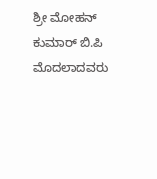ಶ್ರೀ ಮೋಹನ್ ಕುಮಾರ್ ಬಿ.ಪಿ ಮೊದಲಾದವರು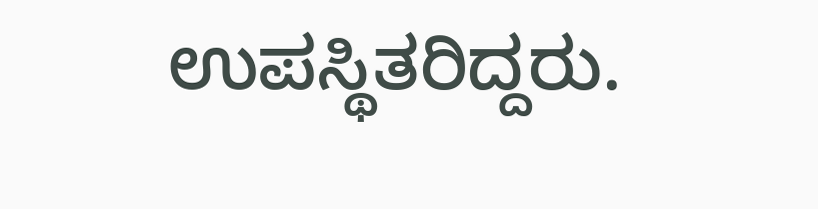ಉಪಸ್ಥಿತರಿದ್ದರು.